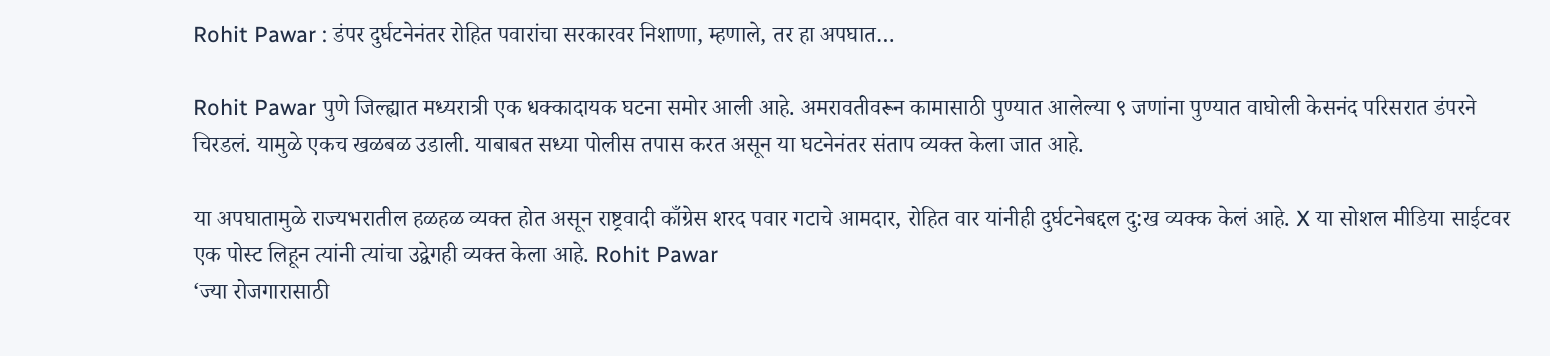Rohit Pawar : डंपर दुर्घटनेनंतर रोहित पवारांचा सरकारवर निशाणा, म्हणाले, तर हा अपघात…

Rohit Pawar पुणे जिल्ह्यात मध्यरात्री एक धक्कादायक घटना समोर आली आहे. अमरावतीवरून कामासाठी पुण्यात आलेल्या ९ जणांना पुण्यात वाघोली केसनंद परिसरात डंपरने चिरडलं. यामुळे एकच खळबळ उडाली. याबाबत सध्या पोलीस तपास करत असून या घटनेनंतर संताप व्यक्त केला जात आहे.

या अपघातामुळे राज्यभरातील हळहळ व्यक्त होत असून राष्ट्रवादी काँग्रेस शरद पवार गटाचे आमदार, रोहित वार यांनीही दुर्घटनेबद्दल दु:ख व्यक्क केलं आहे. X या सोशल मीडिया साईटवर एक पोस्ट लिहून त्यांनी त्यांचा उद्वेगही व्यक्त केला आहे. Rohit Pawar
‘ज्या रोजगारासाठी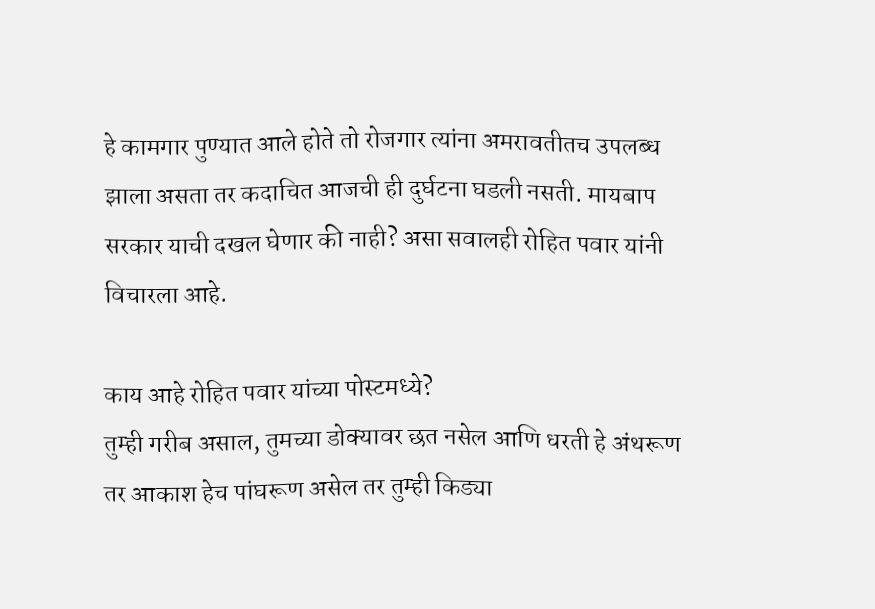हे कामगार पुण्यात आले होते तो रोजगार त्यांना अमरावतीतच उपलब्ध झाला असता तर कदाचित आजची ही दुर्घटना घडली नसती. मायबाप सरकार याची दखल घेणार की नाही? असा सवालही रोहित पवार यांनी विचारला आहे.

काय आहे रोहित पवार यांच्या पोस्टमध्ये?
तुम्ही गरीब असाल, तुमच्या डोक्यावर छत नसेल आणि धरती हे अंथरूण तर आकाश हेच पांघरूण असेल तर तुम्ही किड्या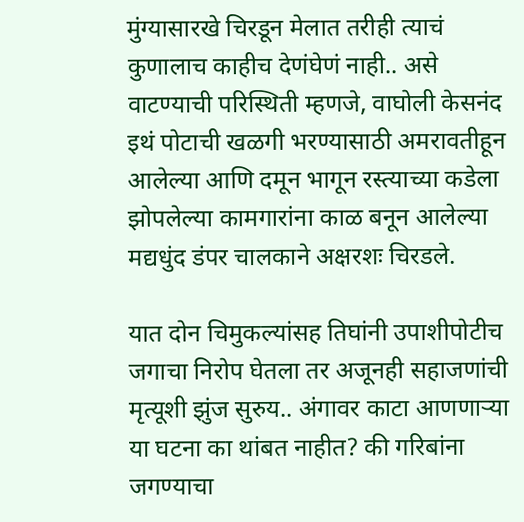मुंग्यासारखे चिरडून मेलात तरीही त्याचं कुणालाच काहीच देणंघेणं नाही.. असे वाटण्याची परिस्थिती म्हणजे, वाघोली केसनंद इथं पोटाची खळगी भरण्यासाठी अमरावतीहून आलेल्या आणि दमून भागून रस्त्याच्या कडेला झोपलेल्या कामगारांना काळ बनून आलेल्या मद्यधुंद डंपर चालकाने अक्षरशः चिरडले.

यात दोन चिमुकल्यांसह तिघांनी उपाशीपोटीच जगाचा निरोप घेतला तर अजूनही सहाजणांची मृत्यूशी झुंज सुरुय.. अंगावर काटा आणणाऱ्या या घटना का थांबत नाहीत? की गरिबांना जगण्याचा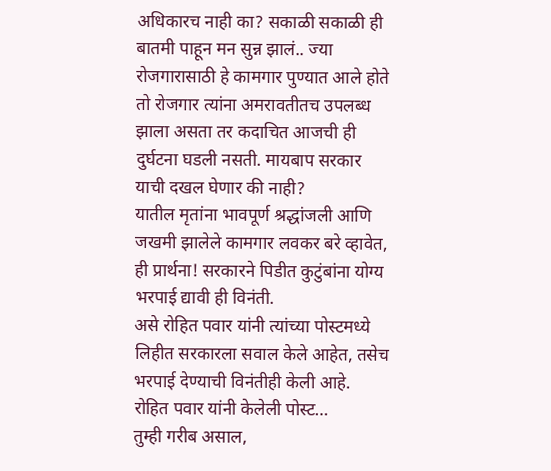अधिकारच नाही का? सकाळी सकाळी ही बातमी पाहून मन सुन्न झालं.. ज्या रोजगारासाठी हे कामगार पुण्यात आले होते तो रोजगार त्यांना अमरावतीतच उपलब्ध झाला असता तर कदाचित आजची ही दुर्घटना घडली नसती. मायबाप सरकार याची दखल घेणार की नाही?
यातील मृतांना भावपूर्ण श्रद्धांजली आणि जखमी झालेले कामगार लवकर बरे व्हावेत, ही प्रार्थना! सरकारने पिडीत कुटुंबांना योग्य भरपाई द्यावी ही विनंती.
असे रोहित पवार यांनी त्यांच्या पोस्टमध्ये लिहीत सरकारला सवाल केले आहेत, तसेच भरपाई देण्याची विनंतीही केली आहे.
रोहित पवार यांनी केलेली पोस्ट…
तुम्ही गरीब असाल,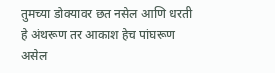तुमच्या डोक्यावर छत नसेल आणि धरती हे अंथरूण तर आकाश हेच पांघरूण असेल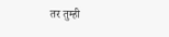तर तुम्ही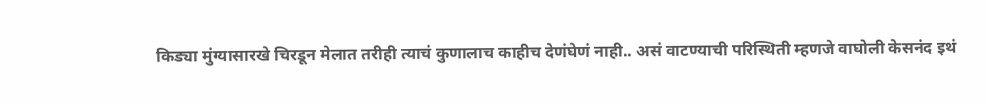किड्या मुंग्यासारखे चिरडून मेलात तरीही त्याचं कुणालाच काहीच देणंघेणं नाही.. असं वाटण्याची परिस्थिती म्हणजे वाघोली केसनंद इथं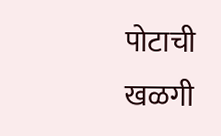पोटाची खळगी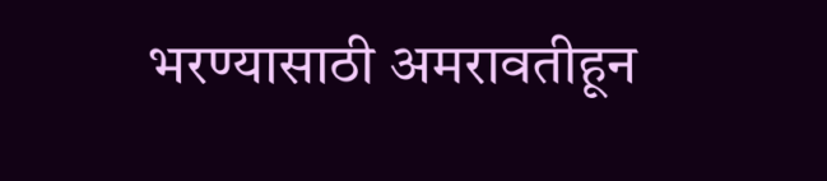भरण्यासाठी अमरावतीहून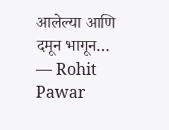आलेल्या आणि दमून भागून…
— Rohit Pawar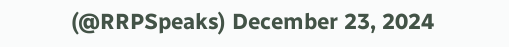(@RRPSpeaks) December 23, 2024